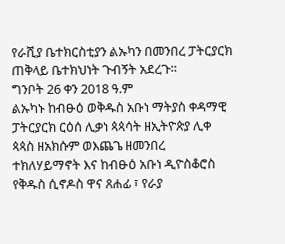የራሺያ ቤተክርስቲያን ልኡካን በመንበረ ፓትርያርክ ጠቅላይ ቤተክህነት ጉብኝት አደረጉ።
ግንቦት 26 ቀን 2018 ዓ.ም
ልኡካኑ ከብፁዕ ወቅዱስ አቡነ ማትያስ ቀዳማዊ ፓትርያርክ ርዕሰ ሊቃነ ጳጳሳት ዘኢትዮጵያ ሊቀ ጳጳስ ዘአክሱም ወእጨጌ ዘመንበረ ተክለሃይማኖት እና ከብፁዕ አቡነ ዲዮስቆሮስ የቅዱስ ሲኖዶስ ዋና ጸሐፊ ፣ የራያ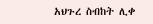አህጉረ ስብከት ሊቀ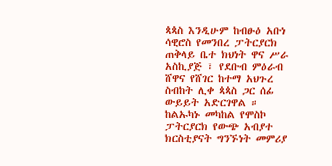ጳጳስ እንዲሁም ከብፁዕ አቡነ ሳዊሮስ የመንበረ ፓትርያርክ ጠቅላይ ቤተ ክህነት ዋና ሥራ አስኪያጅ ፣ የደቡብ ምዕራብ ሸዋና የሸገር ከተማ አህጉረ ስብከት ሊቀ ጳጳስ ጋር ሰፊ ውይይት አድርገዋል ።
ከልኡካኑ መካከል የሞስኮ ፓትርያርክ የውጭ አብያተ ክርስቲያናት ግንኙነት መምሪያ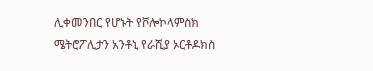ሊቀመንበር የሆኑት የቮሎኮላምስክ ሜትሮፖሊታን አንቶኒ የራሺያ ኦርቶዶክስ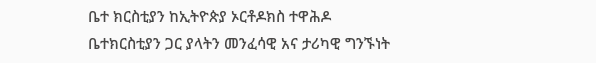ቤተ ክርስቲያን ከኢትዮጵያ ኦርቶዶክስ ተዋሕዶ ቤተክርስቲያን ጋር ያላትን መንፈሳዊ አና ታሪካዊ ግንኙነት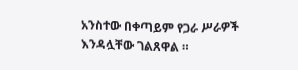አንስተው በቀጣይም የጋራ ሥራዎች እንዳሏቸው ገልጸዋል ።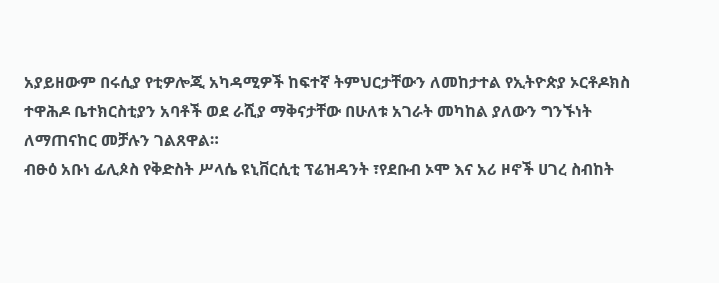አያይዘውም በሩሲያ የቲዎሎጂ አካዳሚዎች ከፍተኛ ትምህርታቸውን ለመከታተል የኢትዮጵያ ኦርቶዶክስ ተዋሕዶ ቤተክርስቲያን አባቶች ወደ ራሺያ ማቅናታቸው በሁለቱ አገራት መካከል ያለውን ግንኙነት ለማጠናከር መቻሉን ገልጸዋል።
ብፁዕ አቡነ ፊሊጶስ የቅድስት ሥላሴ ዩኒቨርሲቲ ፕሬዝዳንት ፣የደቡብ ኦሞ እና አሪ ዞኖች ሀገረ ስብከት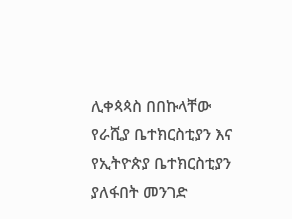ሊቀጳጳስ በበኩላቸው የራሺያ ቤተክርስቲያን እና የኢትዮጵያ ቤተክርስቲያን ያለፋበት መንገድ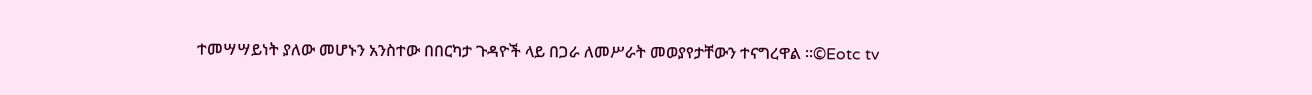ተመሣሣይነት ያለው መሆኑን አንስተው በበርካታ ጉዳዮች ላይ በጋራ ለመሥራት መወያየታቸውን ተናግረዋል ።©Eotc tv